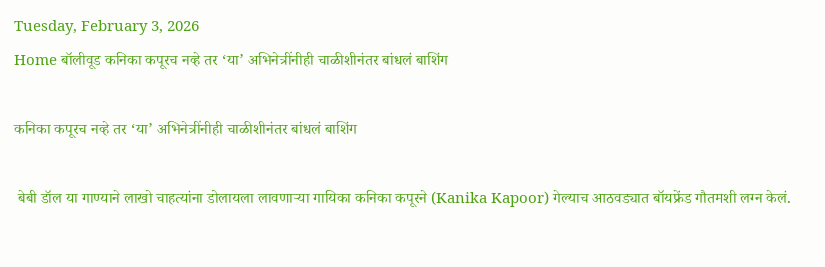Tuesday, February 3, 2026
Home बॉलीवूड कनिका कपूरच नव्हे तर ‘या’ अभिनेत्रींनीही चाळीशीनंतर बांधलं बाशिंग

कनिका कपूरच नव्हे तर ‘या’ अभिनेत्रींनीही चाळीशीनंतर बांधलं बाशिंग

 बेबी डॉल या गाण्याने लाखो चाहत्यांना डोलायला लावणाऱ्या गायिका कनिका कपूरने (Kanika Kapoor) गेल्याच आठवड्यात बॉयफ्रेंड गौतमशी लग्न केलं.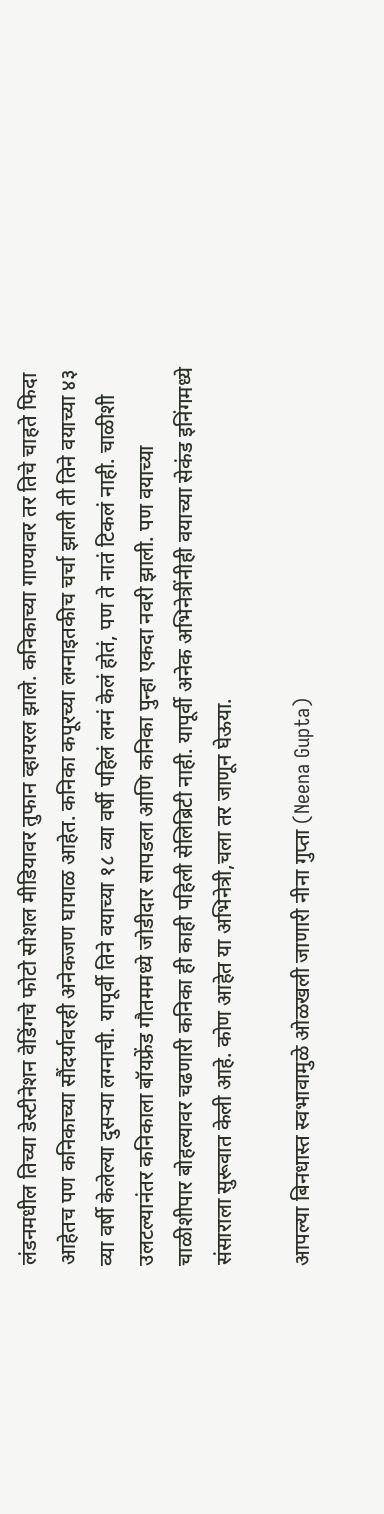लंडनमधील तिच्या डेस्टीनेशन वेडिंगचे फोटो सोशल मीडियावर तुफान व्हायरल झाले. कनिकाच्या गाण्यावर तर तिचे चाहते फिदा आहेतच पण कनिकाच्या सौंदर्यावरही अनेकजण घायाळ आहेत. कनिका कपूरच्या लग्नाइतकीच चर्चा झाली ती तिने वयाच्या ४३ व्या वर्षी केलेल्या दुसऱ्या लग्नाची. यापूर्वी तिने वयाच्या १८ व्या वर्षी पहिलं लग्नं केलं होतं, पण ते नातं टिकलं नाही. चाळीशी उलटल्यानंतर कनिकाला बॉयफ्रेंड गौतममध्ये जोडीदार सापडला आणि कनिका पुन्हा एकदा नवरी झाली. पण वयाच्या चाळीशीपार बोहल्यावर चढणारी कनिका ही काही पहिली सेलिब्रिटी नाही. यापूर्वी अनेक अभिनेत्रींनीही वयाच्या सेकंड इनिंगमध्ये संसाराला सुरूवात केली आहे. कोण आहेत या अभिनेत्री,चला तर जाणून घेऊया.

आपल्या बिनधास्त स्वभावामुळे ओळखली जाणारी नीना गुप्ता (Neena Gupta)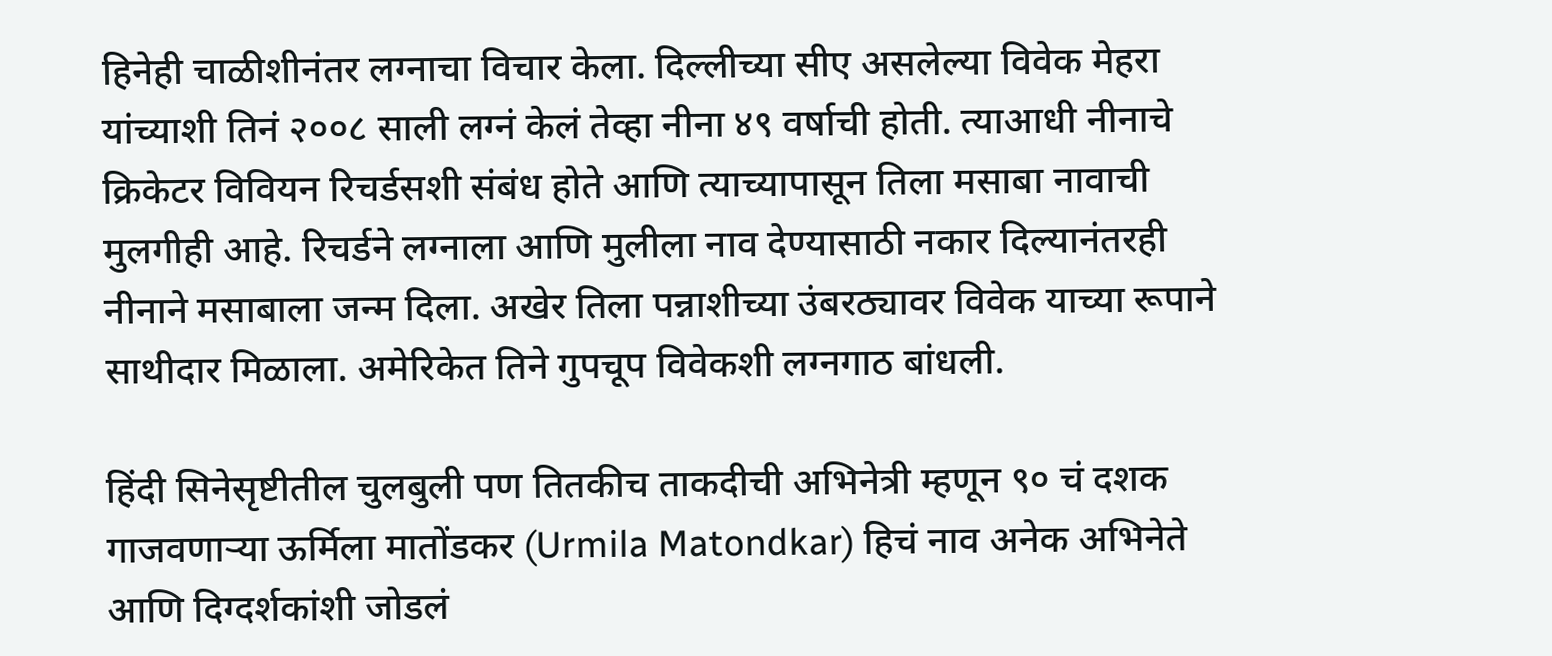हिनेही चाळीशीनंतर लग्नाचा विचार केला. दिल्लीच्या सीए असलेल्या विवेक मेहरा यांच्याशी तिनं २००८ साली लग्नं केलं तेव्हा नीना ४९ वर्षाची होती. त्याआधी नीनाचे क्रिकेटर विवियन रिचर्डसशी संबंध होते आणि त्याच्यापासून तिला मसाबा नावाची मुलगीही आहे. रिचर्डने लग्नाला आणि मुलीला नाव देण्यासाठी नकार दिल्यानंतरही नीनाने मसाबाला जन्म दिला. अखेर तिला पन्नाशीच्या उंबरठ्यावर विवेक याच्या रूपाने साथीदार मिळाला. अमेरिकेत तिने गुपचूप विवेकशी लग्नगाठ बांधली.

हिंदी सिनेसृष्टीतील चुलबुली पण तितकीच ताकदीची अभिनेत्री म्हणून ९० चं दशक गाजवणाऱ्या ऊर्मिला मातोंडकर (Urmila Matondkar) हिचं नाव अनेक अभिनेते आणि दिग्दर्शकांशी जोडलं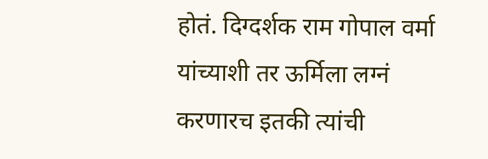होतं. दिग्दर्शक राम गोपाल वर्मा यांच्याशी तर ऊर्मिला लग्नं करणारच इतकी त्यांची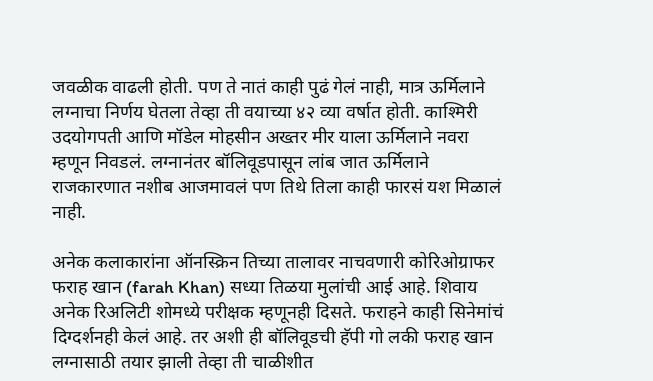जवळीक वाढली होती. पण ते नातं काही पुढं गेलं नाही, मात्र ऊर्मिलाने लग्नाचा निर्णय घेतला तेव्हा ती वयाच्या ४२ व्या वर्षात होती. काश्मिरी उदयोगपती आणि मॉडेल मोहसीन अख्तर मीर याला ऊर्मिलाने नवरा म्हणून निवडलं. लग्नानंतर बॉलिवूडपासून लांब जात ऊर्मिलाने राजकारणात नशीब आजमावलं पण तिथे तिला काही फारसं यश मिळालं नाही.

अनेक कलाकारांना ऑनस्क्रिन तिच्या तालावर नाचवणारी कोरिओग्राफर फराह खान (farah Khan) सध्या तिळया मुलांची आई आहे. शिवाय अनेक रिअलिटी शोमध्ये परीक्षक म्हणूनही दिसते. फराहने काही सिनेमांचं दिग्दर्शनही केलं आहे. तर अशी ही बॉलिवूडची हॅपी गो लकी फराह खान लग्नासाठी तयार झाली तेव्हा ती चाळीशीत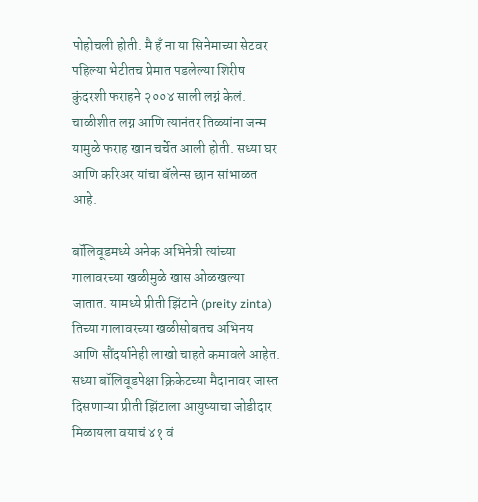पोहोचली होती. मै हँ ना या सिनेमाच्या सेटवर पहिल्या भेटीतच प्रेमात पडलेल्या शिरीष कुंदरशी फराहने २००४ साली लग्नं केलं. चाळीशीत लग्न आणि त्यानंतर तिळ्यांना जन्म यामुळे फराह खान चर्चेत आली होती. सध्या घर आणि करिअर यांचा बॅलेन्स छान सांभाळत आहे.

बॉलिवूडमध्ये अनेक अभिनेत्री त्यांच्या गालावरच्या खळीमुळे खास ओळखल्या जातात. यामध्ये प्रीती झिंटाने (preity zinta)  तिच्या गालावरच्या खळीसोबतच अभिनय आणि सौंदर्यानेही लाखो चाहते कमावले आहेत. सध्या बॉलिवूडपेक्षा क्रिकेटच्या मैदानावर जास्त दिसणाऱ्या प्रीती झिंटाला आयुष्याचा जोडीदार मिळायला वयाचं ४१ वं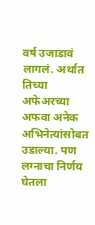वर्ष उजाडावं लागलं. अर्थात तिच्या अफेअरच्या अफवा अनेक अभिनेत्यांसोबत उडाल्या. पण लग्नाचा निर्णय घेतला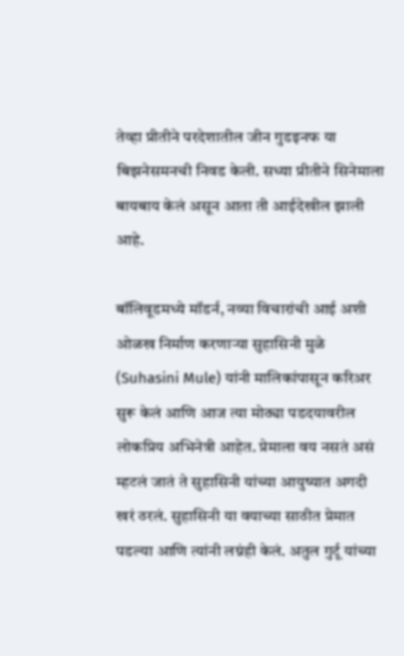तेव्हा प्रीतीने परदेशातील जीन गुडइनफ या बिझनेसमनची निवड केली. सध्या प्रीतीने सिनेमाला बायबाय केलं असून आता ती आईदेखील झाली आहे.

बॉलिवूडमध्ये मॉडर्न, नव्या विचारांची आई अशी ओळख निर्माण करणाऱ्या सुहासिनी मुळे (Suhasini Mule) यांनी मालिकांपासून करिअर सुरू केलं आणि आज त्या मोठ्या पडदयावरील लोकप्रिय अभिनेत्री आहेत. प्रेमाला वय नसतं असं म्हटलं जातं ते सुहासिनी यांच्या आयुष्यात अगदी खरं ठरलं. सुहासिनी या वयाच्या साठीत प्रेमात पडल्या आणि त्यांनी लग्नंही केलं. अतुल गुर्टू यांच्या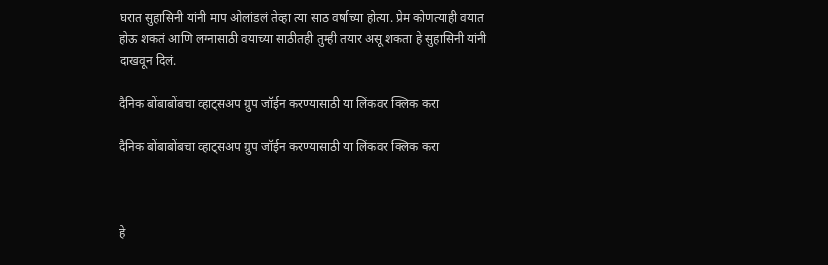घरात सुहासिनी यांनी माप ओलांडलं तेव्हा त्या साठ वर्षाच्या होत्या. प्रेम कोणत्याही वयात होऊ शकतं आणि लग्नासाठी वयाच्या साठीतही तुम्ही तयार असू शकता हे सुहासिनी यांनी दाखवून दिलं.

दैनिक बोंबाबोंबचा व्हाट्सअप ग्रुप जॉईन करण्यासाठी या लिंकवर क्लिक करा

दैनिक बोंबाबोंबचा व्हाट्सअप ग्रुप जॉईन करण्यासाठी या लिंकवर क्लिक करा



हे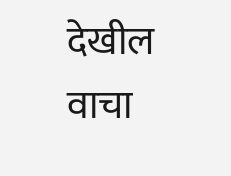देखील वाचा